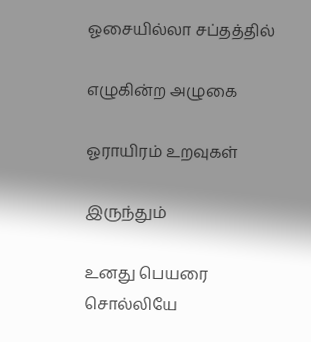ஓசையில்லா சப்தத்தில்

எழுகின்ற அழுகை

ஓராயிரம் உறவுகள்

இருந்தும்

உனது பெயரை சொல்லியே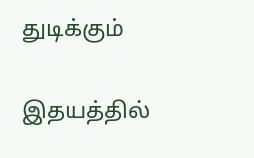துடிக்கும்

இதயத்தில்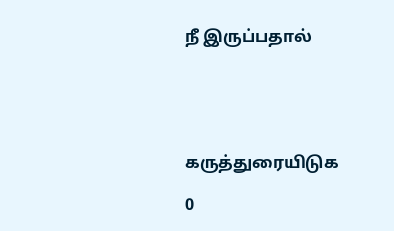நீ இருப்பதால்





கருத்துரையிடுக

0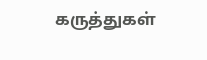கருத்துகள்